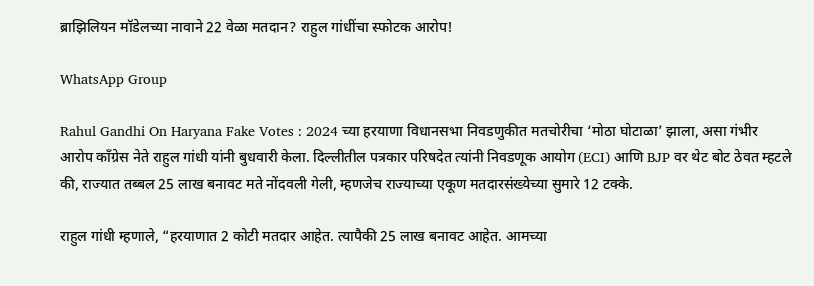ब्राझिलियन मॉडेलच्या नावाने 22 वेळा मतदान? राहुल गांधींचा स्फोटक आरोप!

WhatsApp Group

Rahul Gandhi On Haryana Fake Votes : 2024 च्या हरयाणा विधानसभा निवडणुकीत मतचोरीचा ‘मोठा घोटाळा’ झाला, असा गंभीर आरोप काँग्रेस नेते राहुल गांधी यांनी बुधवारी केला. दिल्लीतील पत्रकार परिषदेत त्यांनी निवडणूक आयोग (ECI) आणि BJP वर थेट बोट ठेवत म्हटले की, राज्यात तब्बल 25 लाख बनावट मते नोंदवली गेली, म्हणजेच राज्याच्या एकूण मतदारसंख्येच्या सुमारे 12 टक्के.

राहुल गांधी म्हणाले, “हरयाणात 2 कोटी मतदार आहेत. त्यापैकी 25 लाख बनावट आहेत. आमच्या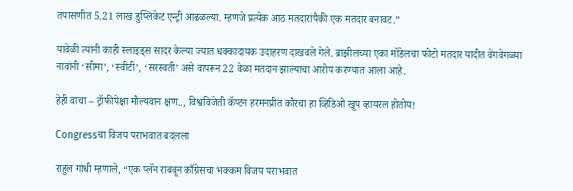तपासणीत 5.21 लाख डुप्लिकेट एन्ट्री आढळल्या. म्हणजे प्रत्येक आठ मतदारांपैकी एक मतदार बनावट.”

यावेळी त्यांनी काही स्लाइड्स सादर केल्या ज्यात धक्कादायक उदाहरण दाखवले गेले. ब्राझीलच्या एका मॉडेलचा फोटो मतदार यादीत वेगवेगळ्या नावांनी ‘सीमा’, ‘स्वीटी’, ‘सरस्वती’ असे वापरून 22 वेळा मतदान झाल्याचा आरोप करण्यात आला आहे.

हेही वाचा – ट्रॉफीपेक्षा मौल्यवान क्षण.., विश्वविजेती कॅप्टन हरमनप्रीत कौरचा हा व्हिडिओ खूप व्हायरल होतोय!

Congressचा विजय पराभवात बदलला

राहुल गांधी म्हणाले, “एक प्लॅन राबवून काँग्रेसचा भक्कम विजय पराभवात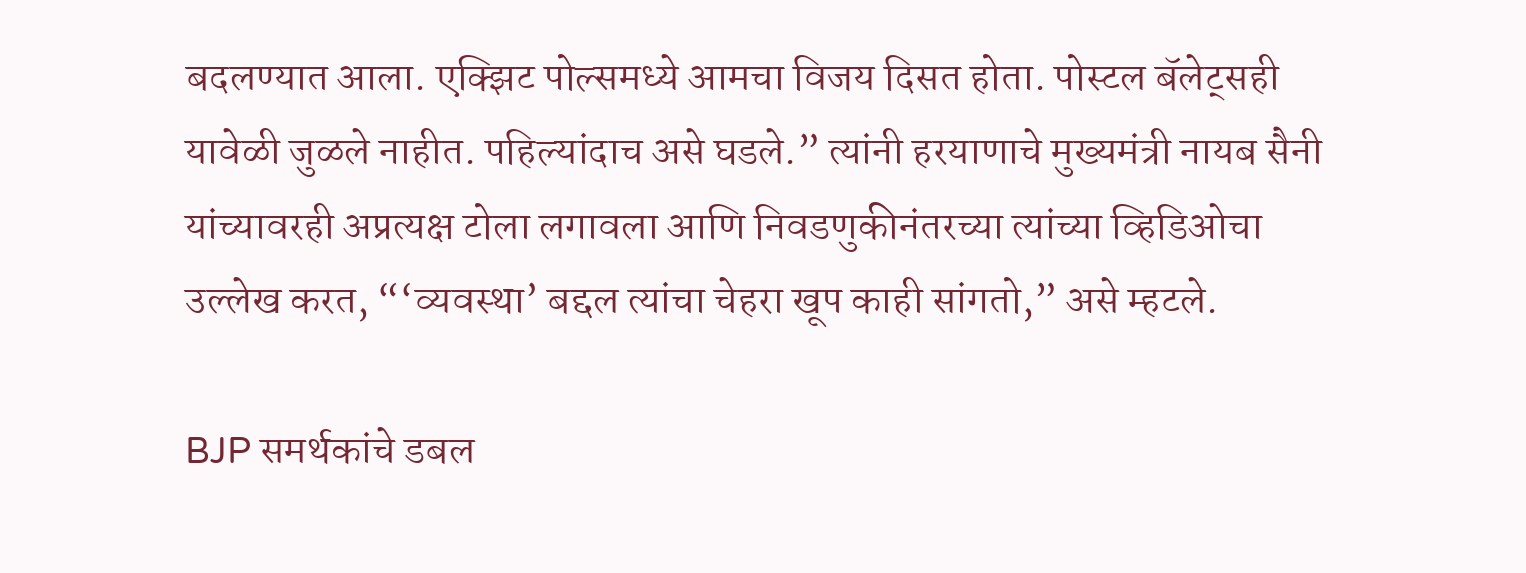बदलण्यात आला. एक्झिट पोल्समध्ये आमचा विजय दिसत होता. पोस्टल बॅलेट्सही यावेळी जुळले नाहीत. पहिल्यांदाच असे घडले.” त्यांनी हरयाणाचे मुख्यमंत्री नायब सैनी यांच्यावरही अप्रत्यक्ष टोला लगावला आणि निवडणुकीनंतरच्या त्यांच्या व्हिडिओचा उल्लेख करत, “‘व्यवस्था’ बद्दल त्यांचा चेहरा खूप काही सांगतो,” असे म्हटले.

BJP समर्थकांचे डबल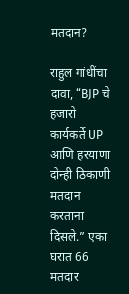मतदान?

राहुल गांधींचा दावा, “BJP चे हजारो कार्यकर्ते UP आणि हरयाणा दोन्ही ठिकाणी मतदान करताना दिसले.” एका घरात 66 मतदार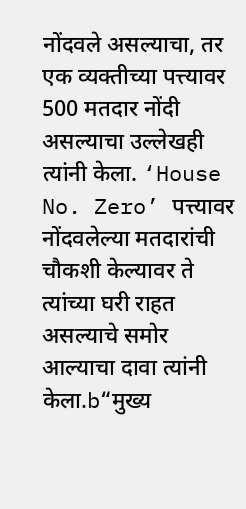नोंदवले असल्याचा, तर एक व्यक्तीच्या पत्त्यावर 500 मतदार नोंदी असल्याचा उल्लेखही त्यांनी केला. ‘House No. Zero’ पत्त्यावर नोंदवलेल्या मतदारांची चौकशी केल्यावर ते त्यांच्या घरी राहत असल्याचे समोर आल्याचा दावा त्यांनी केला.b“मुख्य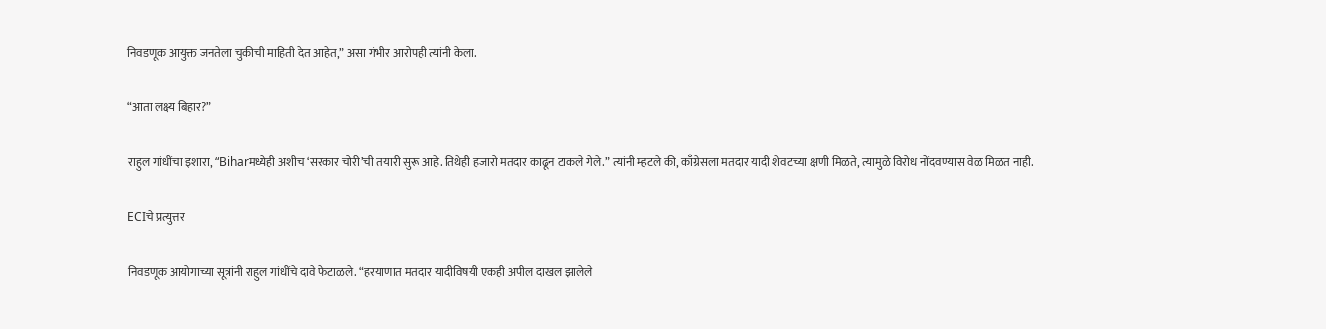निवडणूक आयुक्त जनतेला चुकीची माहिती देत आहेत,” असा गंभीर आरोपही त्यांनी केला.

“आता लक्ष्य बिहार?”

राहुल गांधींचा इशारा, “Biharमध्येही अशीच ‘सरकार चोरी’ची तयारी सुरू आहे. तिथेही हजारो मतदार काढून टाकले गेले.” त्यांनी म्हटले की, काँग्रेसला मतदार यादी शेवटच्या क्षणी मिळते, त्यामुळे विरोध नोंदवण्यास वेळ मिळत नाही.

ECIचे प्रत्युत्तर

निवडणूक आयोगाच्या सूत्रांनी राहुल गांधींचे दावे फेटाळले. “हरयाणात मतदार यादीविषयी एकही अपील दाखल झालेले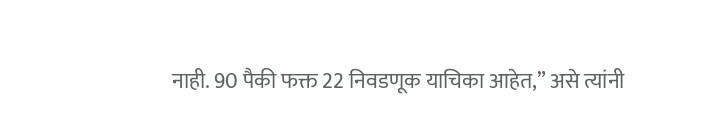नाही. 90 पैकी फक्त 22 निवडणूक याचिका आहेत,” असे त्यांनी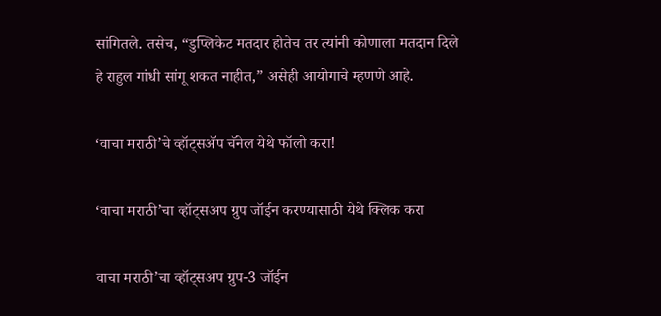सांगितले. तसेच, “डुप्लिकेट मतदार होतेच तर त्यांनी कोणाला मतदान दिले हे राहुल गांधी सांगू शकत नाहीत,” असेही आयोगाचे म्हणणे आहे.

‘वाचा मराठी’चे व्हॉट्सॲप चॅनेल येथे फॉलो करा!

‘वाचा मराठी’चा व्हॉट्सअप ग्रुप जॉईन करण्यासाठी येथे क्लिक करा

वाचा मराठी’चा व्हॉट्सअप ग्रुप-3 जॉईन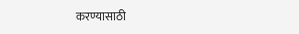करण्यासाठी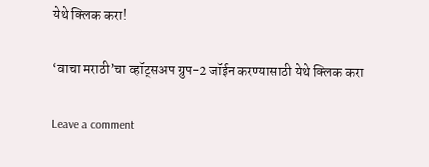येथे क्लिक करा!

‘वाचा मराठी’चा व्हॉट्सअप ग्रुप-2 जॉईन करण्यासाठी येथे क्लिक करा

Leave a comment